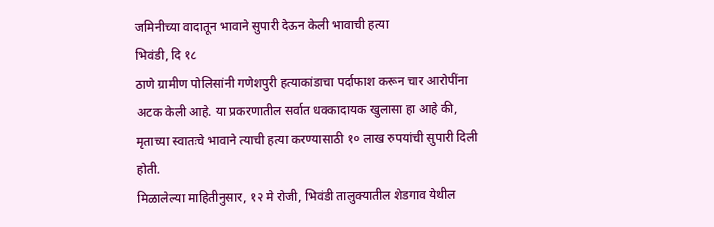जमिनीच्या वादातून भावाने सुपारी देऊन केली भावाची हत्या
भिवंडी, दि १८
ठाणे ग्रामीण पोलिसांनी गणेशपुरी हत्याकांडाचा पर्दाफाश करून चार आरोपींना अटक केली आहे. या प्रकरणातील सर्वात धक्कादायक खुलासा हा आहे की, मृताच्या स्वातःचे भावाने त्याची हत्या करण्यासाठी १० लाख रुपयांची सुपारी दिली होती.
मिळालेल्या माहितीनुसार, १२ मे रोजी, भिवंडी तालुक्यातील शेडगाव येथील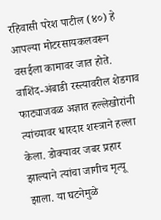रहिवासी परेश पाटील (४०) हे आपल्या मोटरसायकलवरून वसईला कामावर जात होते. वाशिंद-अंबाडी रस्त्यावरील शेडगाव फाट्याजवळ अज्ञात हल्लेखोरांनी त्यांच्यावर धारदार शस्त्राने हल्ला केला. डोक्यावर जबर प्रहार झाल्याने त्यांचा जागीच मृत्यू झाला. या घटनेमुळे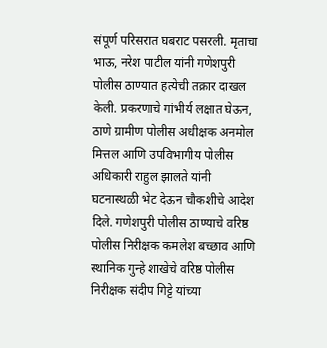संपूर्ण परिसरात घबराट पसरली. मृताचा भाऊ, नरेश पाटील यांनी गणेशपुरी पोलीस ठाण्यात हत्येची तक्रार दाखल केली. प्रकरणाचे गांभीर्य लक्षात घेऊन, ठाणे ग्रामीण पोलीस अधीक्षक अनमोल मित्तल आणि उपविभागीय पोलीस अधिकारी राहुल झालते यांनी घटनास्थळी भेट देऊन चौकशीचे आदेश दिले. गणेशपुरी पोलीस ठाण्याचे वरिष्ठ पोलीस निरीक्षक कमलेश बच्छाव आणि स्थानिक गुन्हे शाखेचे वरिष्ठ पोलीस निरीक्षक संदीप गिट्टे यांच्या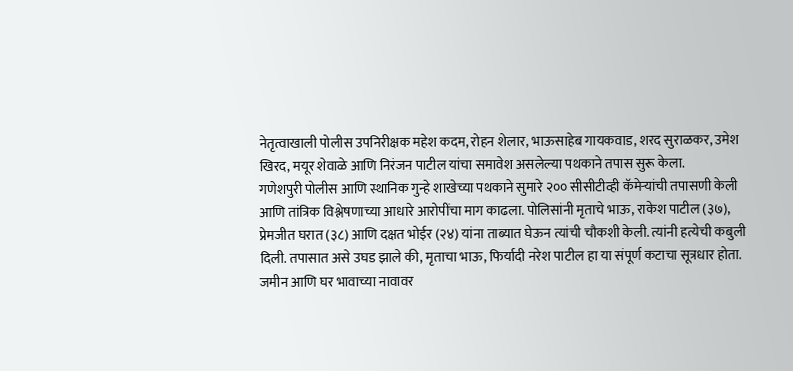नेतृत्वाखाली पोलीस उपनिरीक्षक महेश कदम, रोहन शेलार, भाऊसाहेब गायकवाड, शरद सुराळकर, उमेश खिरद, मयूर शेवाळे आणि निरंजन पाटील यांचा समावेश असलेल्या पथकाने तपास सुरू केला.
गणेशपुरी पोलीस आणि स्थानिक गुन्हे शाखेच्या पथकाने सुमारे २०० सीसीटीव्ही कॅमेऱ्यांची तपासणी केली आणि तांत्रिक विश्लेषणाच्या आधारे आरोपींचा माग काढला. पोलिसांनी मृताचे भाऊ, राकेश पाटील (३७), प्रेमजीत घरात (३८) आणि दक्षत भोईर (२४) यांना ताब्यात घेऊन त्यांची चौकशी केली. त्यांनी हत्येची कबुली दिली. तपासात असे उघड झाले की, मृताचा भाऊ, फिर्यादी नरेश पाटील हा या संपूर्ण कटाचा सूत्रधार होता. जमीन आणि घर भावाच्या नावावर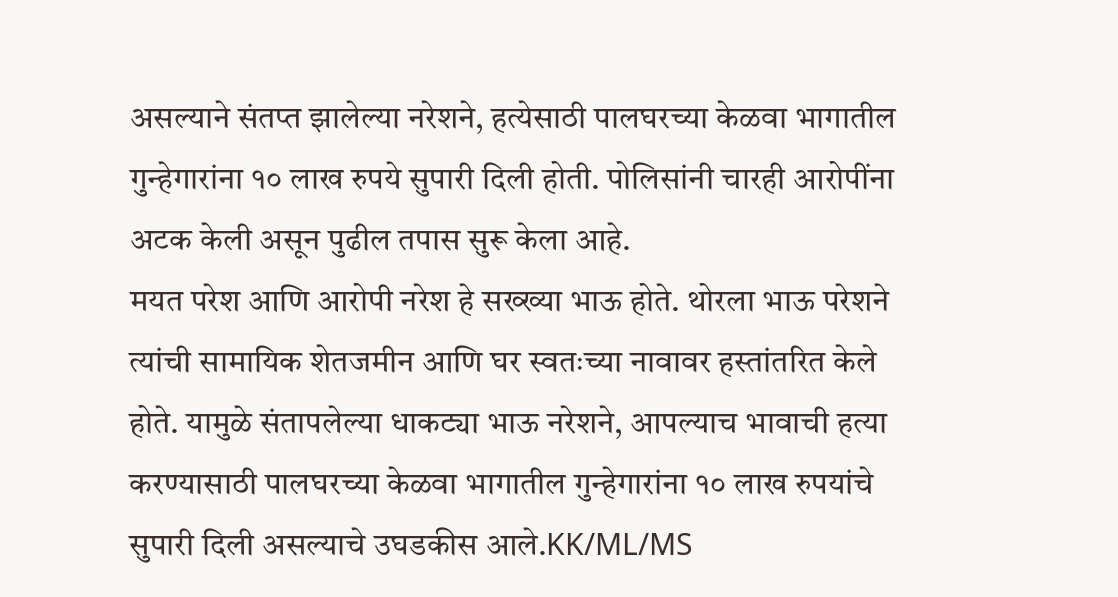असल्याने संतप्त झालेल्या नरेशने, हत्येसाठी पालघरच्या केळवा भागातील गुन्हेगारांना १० लाख रुपये सुपारी दिली होती. पोलिसांनी चारही आरोपींना अटक केली असून पुढील तपास सुरू केला आहे.
मयत परेश आणि आरोपी नरेश हे सख्ख्या भाऊ होते. थोरला भाऊ परेशने त्यांची सामायिक शेतजमीन आणि घर स्वतःच्या नावावर हस्तांतरित केले होते. यामुळे संतापलेल्या धाकट्या भाऊ नरेशने, आपल्याच भावाची हत्या करण्यासाठी पालघरच्या केळवा भागातील गुन्हेगारांना १० लाख रुपयांचे सुपारी दिली असल्याचे उघडकीस आले.KK/ML/MS